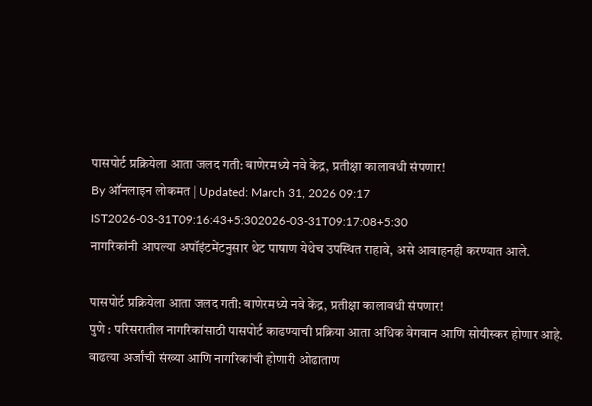पासपोर्ट प्रक्रियेला आता जलद गती: बाणेरमध्ये नवे केंद्र, प्रतीक्षा कालावधी संपणार!
By ऑनलाइन लोकमत | Updated: March 31, 2026 09:17 IST2026-03-31T09:16:43+5:302026-03-31T09:17:08+5:30
नागरिकांनी आपल्या अपॉइंटमेंटनुसार थेट पाषाण येथेच उपस्थित राहावे, असे आवाहनही करण्यात आले.

पासपोर्ट प्रक्रियेला आता जलद गती: बाणेरमध्ये नवे केंद्र, प्रतीक्षा कालावधी संपणार!
पुणे : परिसरातील नागरिकांसाठी पासपोर्ट काढण्याची प्रक्रिया आता अधिक वेगवान आणि सोयीस्कर होणार आहे. वाढत्या अर्जांची संख्या आणि नागरिकांची होणारी ओढाताण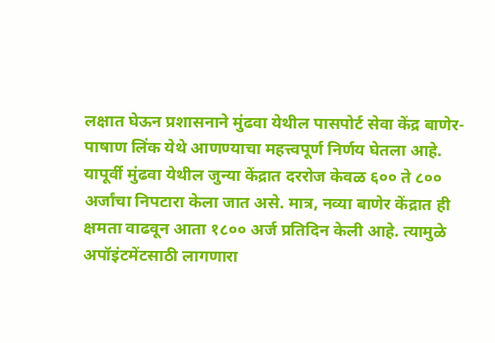लक्षात घेऊन प्रशासनाने मुंढवा येथील पासपोर्ट सेवा केंद्र बाणेर-पाषाण लिंक येथे आणण्याचा महत्त्वपूर्ण निर्णय घेतला आहे. यापूर्वी मुंढवा येथील जुन्या केंद्रात दररोज केवळ ६०० ते ८०० अर्जांचा निपटारा केला जात असे. मात्र, नव्या बाणेर केंद्रात ही क्षमता वाढवून आता १८०० अर्ज प्रतिदिन केली आहे. त्यामुळे अपॉइंटमेंटसाठी लागणारा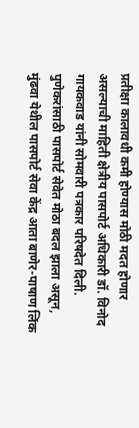प्रतीक्षा कालावधी कमी होण्यास मोठी मदत होणार असल्याची माहिती क्षेत्रीय पासपोर्ट अधिकारी डॉ. विनोद गायकवाड यांनी सोमवारी पत्रकार परिषदेत दिली.
पुणेकरांसाठी पासपोर्ट सेवेत मोठा बदल झाला असून, मुंढवा येथील पासपोर्ट सेवा केंद्र आता बाणेर-पाषाण लिंक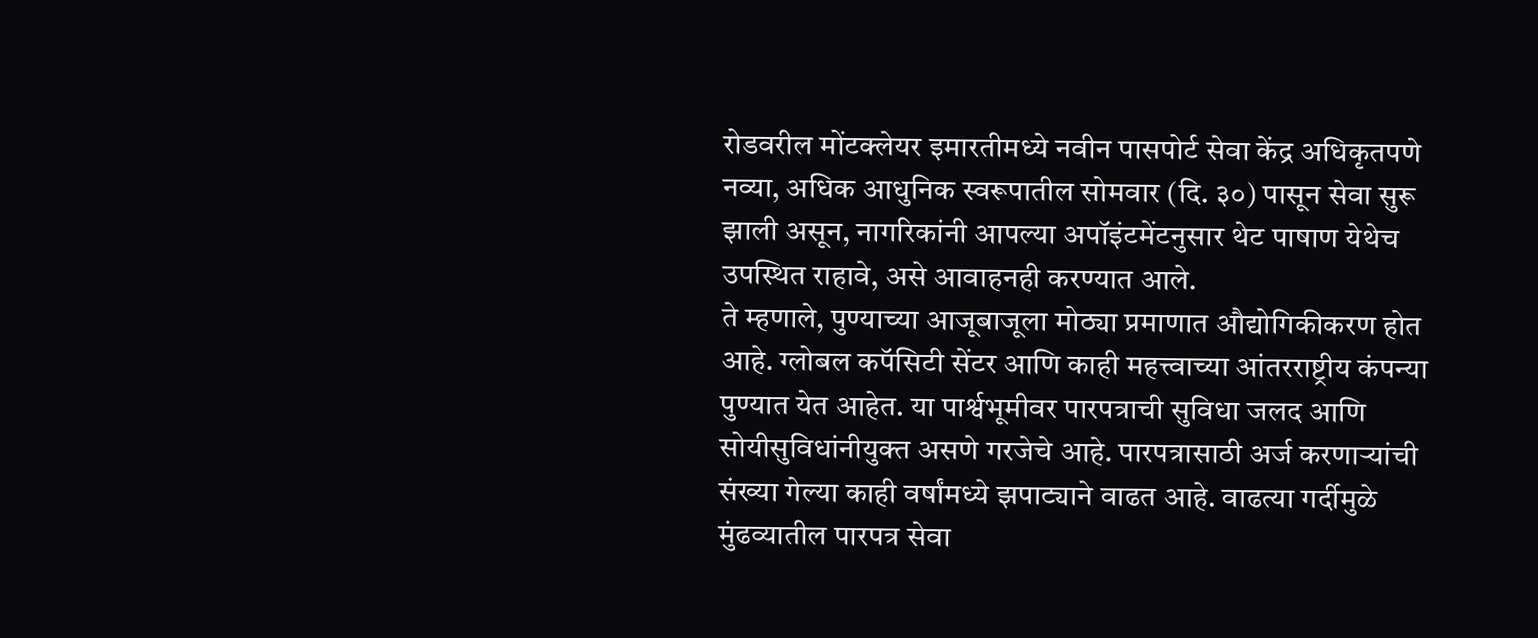रोडवरील मोंटक्लेयर इमारतीमध्ये नवीन पासपोर्ट सेवा केंद्र अधिकृतपणे नव्या, अधिक आधुनिक स्वरूपातील सोमवार (दि. ३०) पासून सेवा सुरू झाली असून, नागरिकांनी आपल्या अपॉइंटमेंटनुसार थेट पाषाण येथेच उपस्थित राहावे, असे आवाहनही करण्यात आले.
ते म्हणाले, पुण्याच्या आजूबाजूला मोठ्या प्रमाणात औद्योगिकीकरण होत आहे. ग्लोबल कपॅसिटी सेंटर आणि काही महत्त्वाच्या आंतरराष्ट्रीय कंपन्या पुण्यात येत आहेत. या पार्श्वभूमीवर पारपत्राची सुविधा जलद आणि सोयीसुविधांनीयुक्त असणे गरजेचे आहे. पारपत्रासाठी अर्ज करणाऱ्यांची संख्या गेल्या काही वर्षांमध्ये झपाट्याने वाढत आहे. वाढत्या गर्दीमुळे मुंढव्यातील पारपत्र सेवा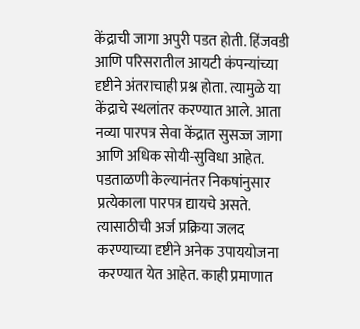केंद्राची जागा अपुरी पडत होती. हिंजवडी आणि परिसरातील आयटी कंपन्यांच्या दृष्टीने अंतराचाही प्रश्न होता. त्यामुळे या केंद्राचे स्थलांतर करण्यात आले. आता नव्या पारपत्र सेवा केंद्रात सुसज्ज जागा आणि अधिक सोयी-सुविधा आहेत.
पडताळणी केल्यानंतर निकषांनुसार प्रत्येकाला पारपत्र द्यायचे असते. त्यासाठीची अर्ज प्रक्रिया जलद करण्याच्या दृष्टीने अनेक उपाययोजना करण्यात येत आहेत. काही प्रमाणात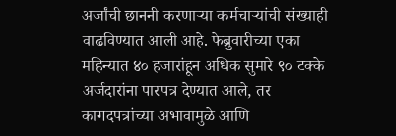अर्जांची छाननी करणाऱ्या कर्मचाऱ्यांची संख्याही वाढविण्यात आली आहे. फेब्रुवारीच्या एका महिन्यात ४० हजारांहून अधिक सुमारे ९० टक्के अर्जदारांना पारपत्र देण्यात आले, तर कागदपत्रांच्या अभावामुळे आणि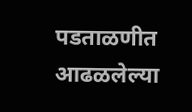पडताळणीत आढळलेल्या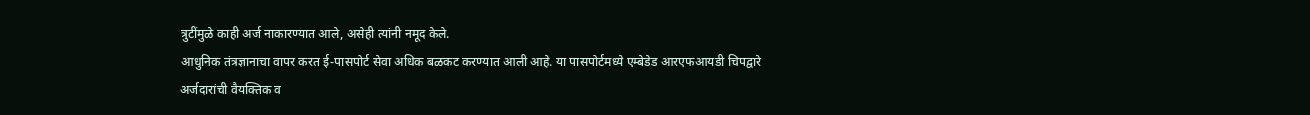त्रुटींमुळे काही अर्ज नाकारण्यात आले, असेही त्यांनी नमूद केले.
आधुनिक तंत्रज्ञानाचा वापर करत ई-पासपोर्ट सेवा अधिक बळकट करण्यात आली आहे. या पासपोर्टमध्ये एम्बेडेड आरएफआयडी चिपद्वारे अर्जदारांची वैयक्तिक व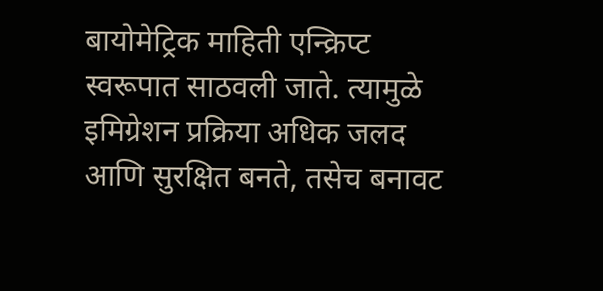बायोमेट्रिक माहिती एन्क्रिप्ट स्वरूपात साठवली जाते. त्यामुळे इमिग्रेशन प्रक्रिया अधिक जलद आणि सुरक्षित बनते, तसेच बनावट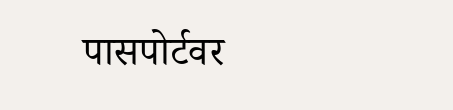पासपोर्टवर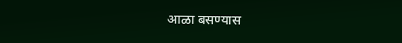आळा बसण्यास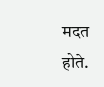मदत होते.